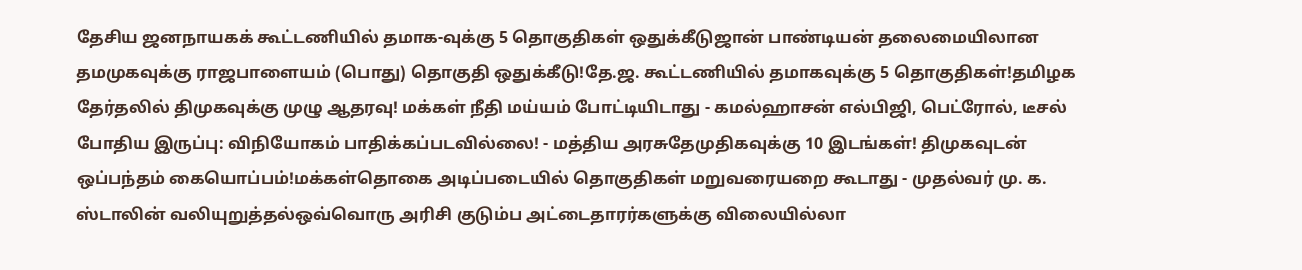தேசிய ஜனநாயகக் கூட்டணியில் தமாக-வுக்கு 5 தொகுதிகள் ஒதுக்கீடுஜான் பாண்டியன் தலைமையிலான தமமுகவுக்கு ராஜபாளையம் (பொது) தொகுதி ஒதுக்கீடு!தே.ஜ. கூட்டணியில் தமாகவுக்கு 5 தொகுதிகள்!தமிழக தேர்தலில் திமுகவுக்கு முழு ஆதரவு! மக்கள் நீதி மய்யம் போட்டியிடாது - கமல்ஹாசன் எல்பிஜி, பெட்ரோல், டீசல் போதிய இருப்பு: விநியோகம் பாதிக்கப்படவில்லை! - மத்திய அரசுதேமுதிகவுக்கு 10 இடங்கள்! திமுகவுடன் ஒப்பந்தம் கையொப்பம்!மக்கள்தொகை அடிப்படையில் தொகுதிகள் மறுவரையறை கூடாது - முதல்வர் மு. க. ஸ்டாலின் வலியுறுத்தல்ஒவ்வொரு அரிசி குடும்ப அட்டைதாரர்களுக்கு விலையில்லா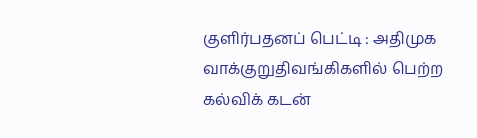குளிர்பதனப் பெட்டி : அதிமுக வாக்குறுதிவங்கிகளில் பெற்ற கல்விக் கடன்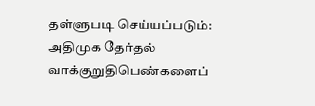தள்ளுபடி செய்யப்படும்: அதிமுக தேர்தல் வாக்குறுதிபெண்களைப்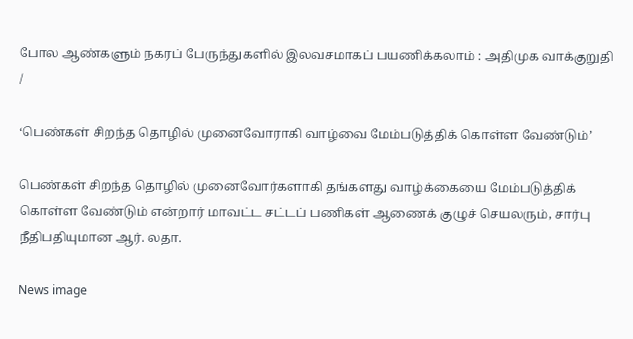போல ஆண்களும் நகரப் பேருந்துகளில் இலவசமாகப் பயணிக்கலாம் : அதிமுக வாக்குறுதி
/

‘பெண்கள் சிறந்த தொழில் முனைவோராகி வாழ்வை மேம்படுத்திக் கொள்ள வேண்டும்’

பெண்கள் சிறந்த தொழில் முனைவோர்களாகி தங்களது வாழ்க்கையை மேம்படுத்திக் கொள்ள வேண்டும் என்றார் மாவட்ட சட்டப் பணிகள் ஆணைக் குழுச் செயலரும், சார்பு நீதிபதியுமான ஆர். லதா.

News image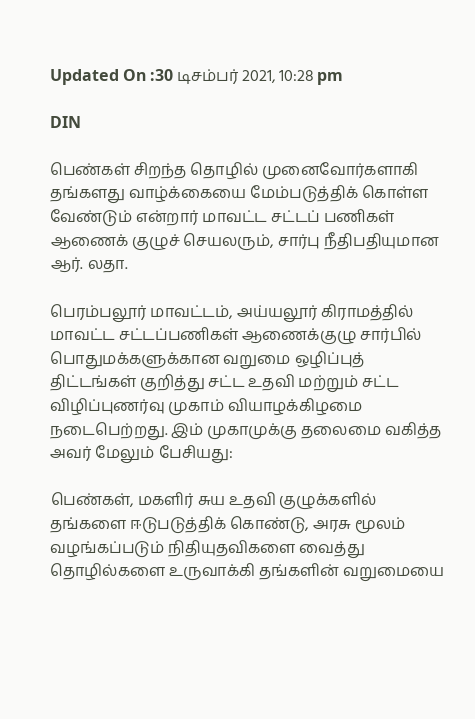Updated On :30 டிசம்பர் 2021, 10:28 pm

DIN

பெண்கள் சிறந்த தொழில் முனைவோர்களாகி தங்களது வாழ்க்கையை மேம்படுத்திக் கொள்ள வேண்டும் என்றார் மாவட்ட சட்டப் பணிகள் ஆணைக் குழுச் செயலரும், சார்பு நீதிபதியுமான ஆர். லதா.

பெரம்பலூர் மாவட்டம், அய்யலூர் கிராமத்தில் மாவட்ட சட்டப்பணிகள் ஆணைக்குழு சார்பில் பொதுமக்களுக்கான வறுமை ஒழிப்புத் திட்டங்கள் குறித்து சட்ட உதவி மற்றும் சட்ட விழிப்புணர்வு முகாம் வியாழக்கிழமை நடைபெற்றது. இம் முகாமுக்கு தலைமை வகித்த அவர் மேலும் பேசியது:

பெண்கள், மகளிர் சுய உதவி குழுக்களில் தங்களை ஈடுபடுத்திக் கொண்டு, அரசு மூலம் வழங்கப்படும் நிதியுதவிகளை வைத்து தொழில்களை உருவாக்கி தங்களின் வறுமையை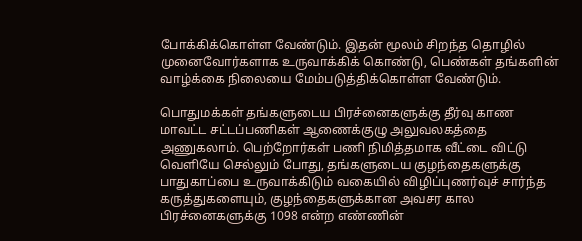போக்கிக்கொள்ள வேண்டும். இதன் மூலம் சிறந்த தொழில் முனைவோர்களாக உருவாக்கிக் கொண்டு, பெண்கள் தங்களின் வாழ்க்கை நிலையை மேம்படுத்திக்கொள்ள வேண்டும்.

பொதுமக்கள் தங்களுடைய பிரச்னைகளுக்கு தீர்வு காண மாவட்ட சட்டப்பணிகள் ஆணைக்குழு அலுவலகத்தை அணுகலாம். பெற்றோர்கள் பணி நிமித்தமாக வீட்டை விட்டு வெளியே செல்லும் போது, தங்களுடைய குழந்தைகளுக்கு பாதுகாப்பை உருவாக்கிடும் வகையில் விழிப்புணர்வுச் சார்ந்த கருத்துகளையும், குழந்தைகளுக்கான அவசர கால பிரச்னைகளுக்கு 1098 என்ற எண்ணின்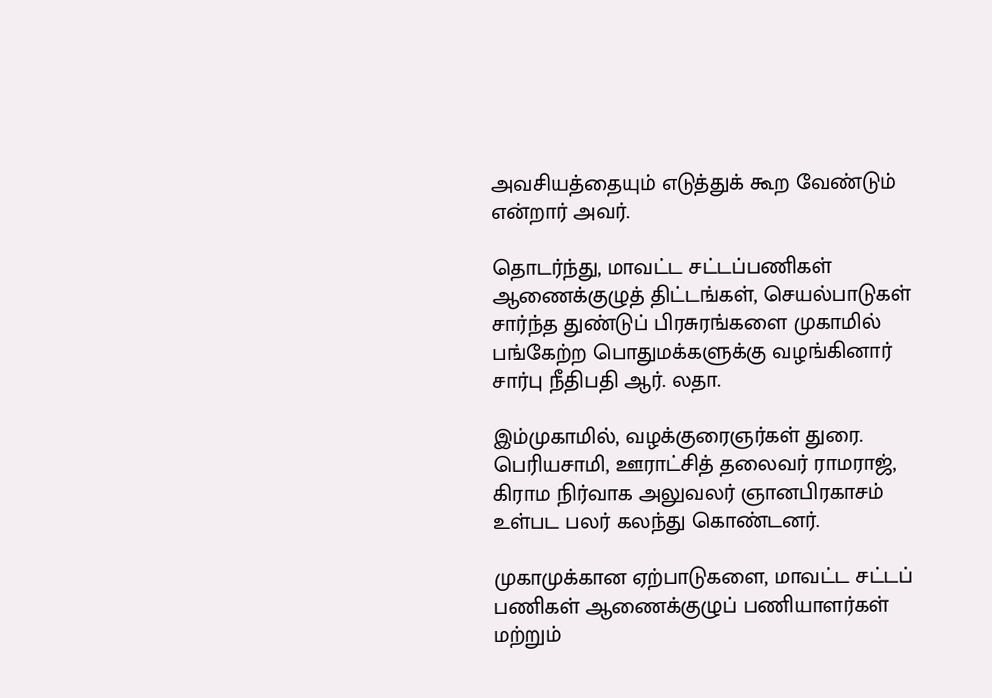அவசியத்தையும் எடுத்துக் கூற வேண்டும் என்றார் அவர்.

தொடர்ந்து, மாவட்ட சட்டப்பணிகள் ஆணைக்குழுத் திட்டங்கள், செயல்பாடுகள் சார்ந்த துண்டுப் பிரசுரங்களை முகாமில் பங்கேற்ற பொதுமக்களுக்கு வழங்கினார் சார்பு நீதிபதி ஆர். லதா.

இம்முகாமில், வழக்குரைஞர்கள் துரை. பெரியசாமி, ஊராட்சித் தலைவர் ராமராஜ், கிராம நிர்வாக அலுவலர் ஞானபிரகாசம் உள்பட பலர் கலந்து கொண்டனர்.

முகாமுக்கான ஏற்பாடுகளை, மாவட்ட சட்டப் பணிகள் ஆணைக்குழுப் பணியாளர்கள் மற்றும்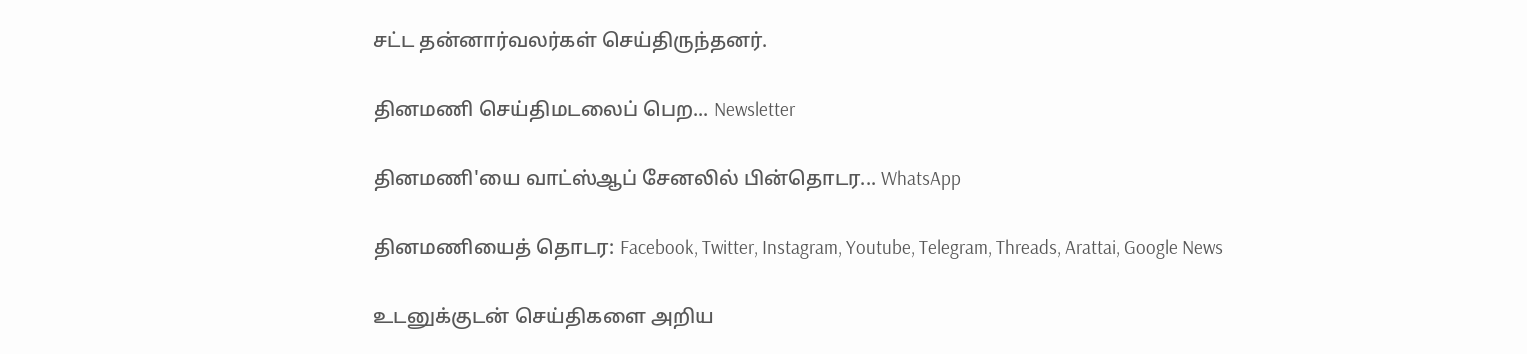சட்ட தன்னார்வலர்கள் செய்திருந்தனர்.

தினமணி செய்திமடலைப் பெற... Newsletter

தினமணி'யை வாட்ஸ்ஆப் சேனலில் பின்தொடர... WhatsApp

தினமணியைத் தொடர: Facebook, Twitter, Instagram, Youtube, Telegram, Threads, Arattai, Google News

உடனுக்குடன் செய்திகளை அறிய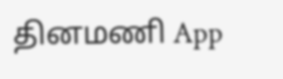தினமணி App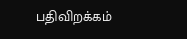பதிவிறக்கம்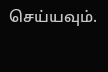செய்யவும்.